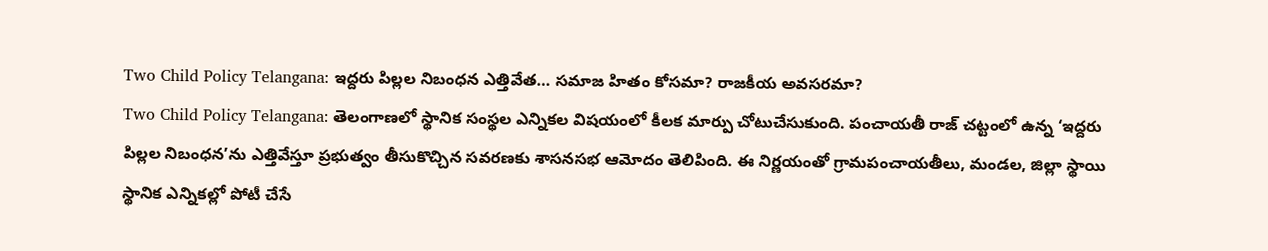Two Child Policy Telangana: ఇద్దరు పిల్లల నిబంధన ఎత్తివేత… సమాజ హితం కోసమా? రాజకీయ అవసరమా?
Two Child Policy Telangana: తెలంగాణలో స్థానిక సంస్థల ఎన్నికల విషయంలో కీలక మార్పు చోటుచేసుకుంది. పంచాయతీ రాజ్ చట్టంలో ఉన్న ‘ఇద్దరు పిల్లల నిబంధన’ను ఎత్తివేస్తూ ప్రభుత్వం తీసుకొచ్చిన సవరణకు శాసనసభ ఆమోదం తెలిపింది. ఈ నిర్ణయంతో గ్రామపంచాయతీలు, మండల, జిల్లా స్థాయి స్థానిక ఎన్నికల్లో పోటీ చేసే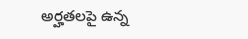అర్హతలపై ఉన్న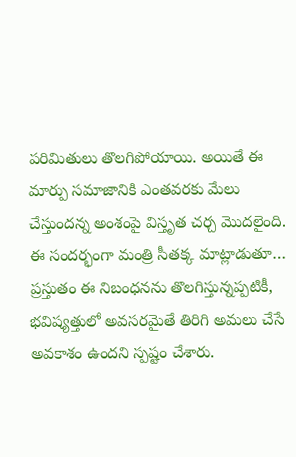పరిమితులు తొలగిపోయాయి. అయితే ఈ మార్పు సమాజానికి ఎంతవరకు మేలు చేస్తుందన్న అంశంపై విస్తృత చర్చ మొదలైంది.
ఈ సందర్భంగా మంత్రి సీతక్క మాట్లాడుతూ… ప్రస్తుతం ఈ నిబంధనను తొలగిస్తున్నప్పటికీ, భవిష్యత్తులో అవసరమైతే తిరిగి అమలు చేసే అవకాశం ఉందని స్పష్టం చేశారు.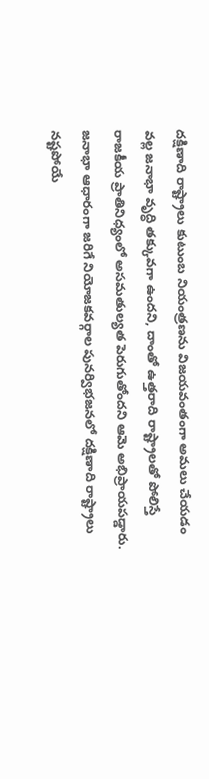దక్షిణాది రాష్ట్రాలు కుటుంబ నియంత్రణను విజయవంతంగా అమలు చేయడం వల్ల జనాభా వృద్ధి తక్కువగా ఉందని, దాంతో ఉత్తరాది రాష్ట్రాలతో పోలిస్తే రాజకీయ ప్రాతినిధ్యంలో అసమతుల్యత పెరుగుతోందని ఆమె అభిప్రాయపడ్డారు. జనాభా ఆధారంగా జరిగే నియోజకవర్గాల పునర్విభజనలో దక్షిణాది రాష్ట్రాలు నష్టపోయే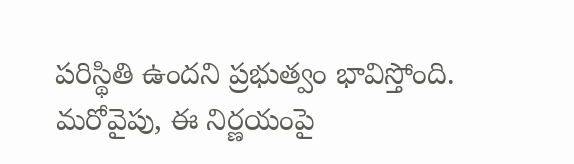పరిస్థితి ఉందని ప్రభుత్వం భావిస్తోంది.
మరోవైపు, ఈ నిర్ణయంపై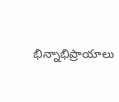భిన్నాభిప్రాయాలు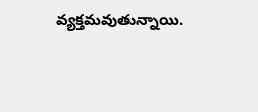వ్యక్తమవుతున్నాయి.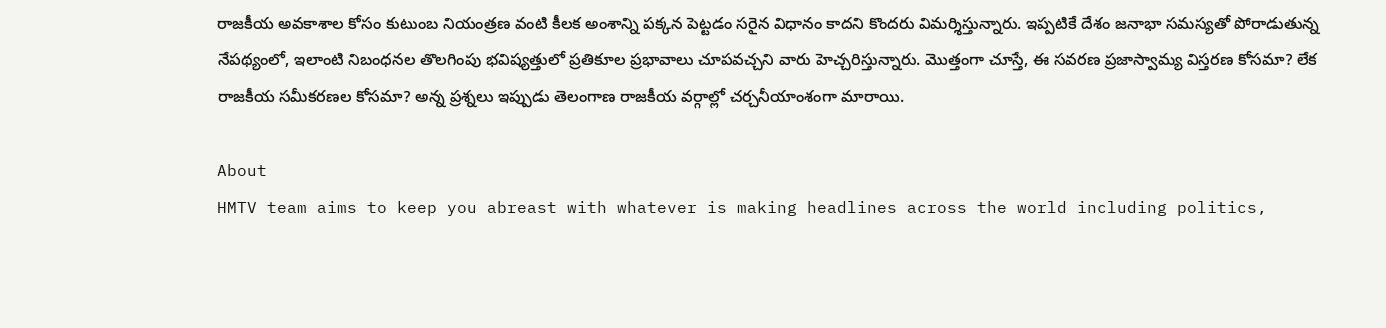రాజకీయ అవకాశాల కోసం కుటుంబ నియంత్రణ వంటి కీలక అంశాన్ని పక్కన పెట్టడం సరైన విధానం కాదని కొందరు విమర్శిస్తున్నారు. ఇప్పటికే దేశం జనాభా సమస్యతో పోరాడుతున్న నేపథ్యంలో, ఇలాంటి నిబంధనల తొలగింపు భవిష్యత్తులో ప్రతికూల ప్రభావాలు చూపవచ్చని వారు హెచ్చరిస్తున్నారు. మొత్తంగా చూస్తే, ఈ సవరణ ప్రజాస్వామ్య విస్తరణ కోసమా? లేక రాజకీయ సమీకరణల కోసమా? అన్న ప్రశ్నలు ఇప్పుడు తెలంగాణ రాజకీయ వర్గాల్లో చర్చనీయాంశంగా మారాయి.

About
HMTV team aims to keep you abreast with whatever is making headlines across the world including politics,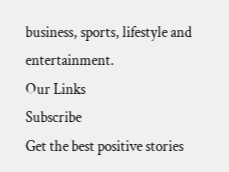business, sports, lifestyle and entertainment.
Our Links
Subscribe
Get the best positive stories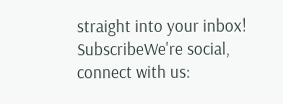straight into your inbox!
SubscribeWe're social, connect with us: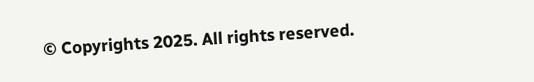© Copyrights 2025. All rights reserved.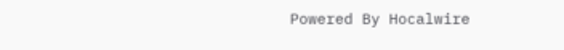Powered By Hocalwire